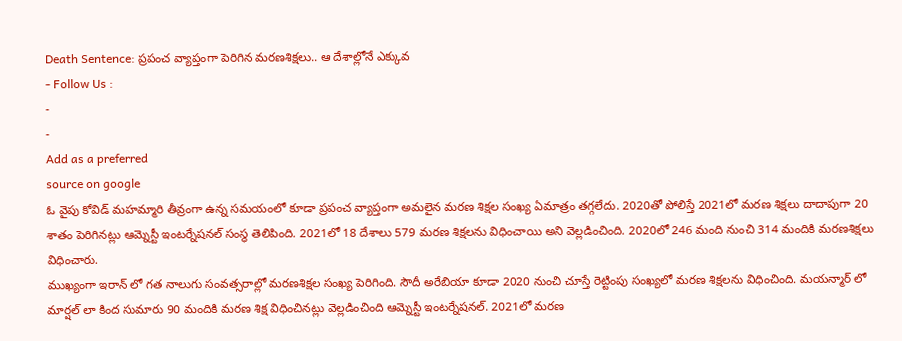Death Sentence: ప్రపంచ వ్యాప్తంగా పెరిగిన మరణశిక్షలు.. ఆ దేశాల్లోనే ఎక్కువ
- Follow Us :
-
-
Add as a preferred
source on google
ఓ వైపు కోవిడ్ మహమ్మారి తీవ్రంగా ఉన్న సమయంలో కూడా ప్రపంచ వ్యాప్తంగా అమలైన మరణ శిక్షల సంఖ్య ఏమాత్రం తగ్గలేదు. 2020తో పోలిస్తే 2021లో మరణ శిక్షలు దాదాపుగా 20 శాతం పెరిగినట్లు ఆమ్నెస్టీ ఇంటర్నేషనల్ సంస్థ తెలిపింది. 2021లో 18 దేశాలు 579 మరణ శిక్షలను విధించాయి అని వెల్లడించింది. 2020లో 246 మంది నుంచి 314 మందికి మరణశిక్షలు విధించారు.
ముఖ్యంగా ఇరాన్ లో గత నాలుగు సంవత్సరాల్లో మరణశిక్షల సంఖ్య పెరిగింది. సౌదీ అరేబియా కూడా 2020 నుంచి చూస్తే రెట్టింపు సంఖ్యలో మరణ శిక్షలను విధించింది. మయన్మార్ లో మార్షల్ లా కింద సుమారు 90 మందికి మరణ శిక్ష విధించినట్లు వెల్లడించింది ఆమ్నెస్టీ ఇంటర్నేషనల్. 2021లో మరణ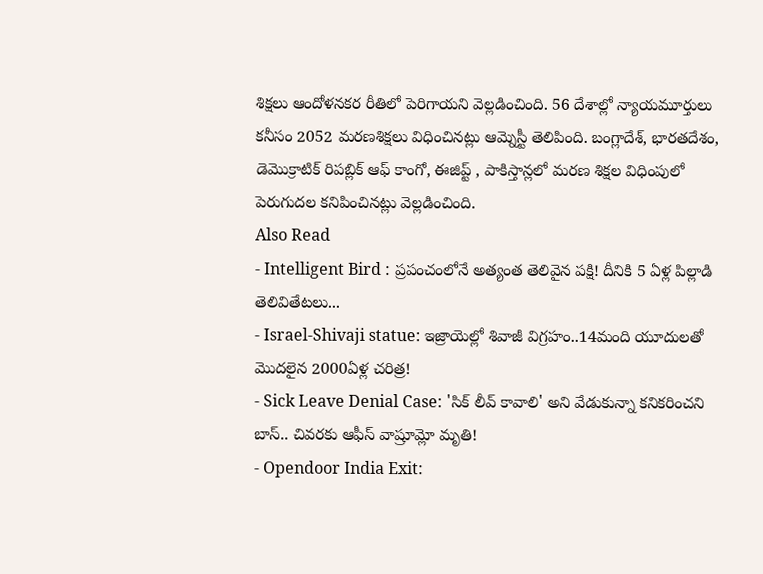శిక్షలు ఆందోళనకర రీతిలో పెరిగాయని వెల్లడించింది. 56 దేశాల్లో న్యాయమూర్తులు కనీసం 2052 మరణశిక్షలు విధించినట్లు ఆమ్నెస్టీ తెలిపింది. బంగ్లాదేశ్, భారతదేశం, డెమొక్రాటిక్ రిపబ్లిక్ ఆఫ్ కాంగో, ఈజిప్ట్ , పాకిస్తాన్లలో మరణ శిక్షల విధింపులో పెరుగుదల కనిపించినట్లు వెల్లడించింది.
Also Read
- Intelligent Bird : ప్రపంచంలోనే అత్యంత తెలివైన పక్షి! దీనికి 5 ఏళ్ల పిల్లాడి తెలివితేటలు...
- Israel-Shivaji statue: ఇజ్రాయెల్లో శివాజీ విగ్రహం..14మంది యూదులతో మొదలైన 2000ఏళ్ల చరిత్ర!
- Sick Leave Denial Case: 'సిక్ లీవ్ కావాలి' అని వేడుకున్నా కనికరించని బాస్.. చివరకు ఆఫీస్ వాష్రూమ్లో మృతి!
- Opendoor India Exit: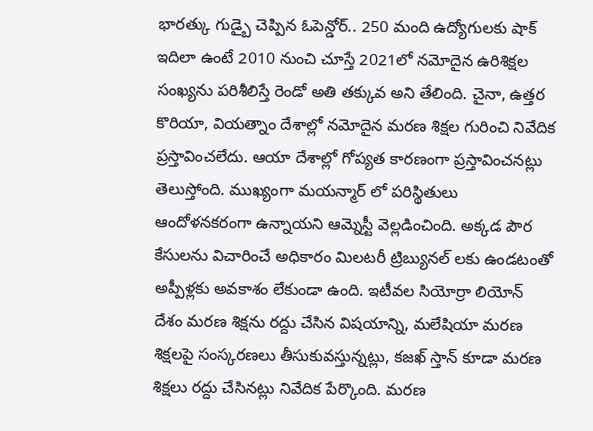భారత్కు గుడ్బై చెప్పిన ఓపెన్డోర్.. 250 మంది ఉద్యోగులకు షాక్
ఇదిలా ఉంటే 2010 నుంచి చూస్తే 2021లో నమోదైన ఉరిశిక్షల సంఖ్యను పరిశీలిస్తే రెండో అతి తక్కువ అని తేలింది. చైనా, ఉత్తర కొరియా, వియత్నాం దేశాల్లో నమోదైన మరణ శిక్షల గురించి నివేదిక ప్రస్తావించలేదు. ఆయా దేశాల్లో గోప్యత కారణంగా ప్రస్తావించనట్లు తెలుస్తోంది. ముఖ్యంగా మయన్మార్ లో పరిస్థితులు ఆందోళనకరంగా ఉన్నాయని ఆమ్నెస్టీ వెల్లడించింది. అక్కడ పౌర కేసులను విచారించే అధికారం మిలటరీ ట్రిబ్యునల్ లకు ఉండటంతో అప్పీళ్లకు అవకాశం లేకుండా ఉంది. ఇటీవల సియోర్రా లియోన్ దేశం మరణ శిక్షను రద్దు చేసిన విషయాన్ని, మలేషియా మరణ శిక్షలపై సంస్కరణలు తీసుకువస్తున్నట్లు, కజఖ్ స్తాన్ కూడా మరణ శిక్షలు రద్దు చేసినట్లు నివేదిక పేర్కొంది. మరణ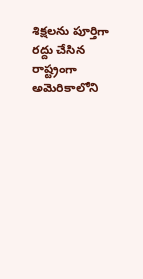శిక్షలను పూర్తిగా రద్దు చేసిన రాష్ట్రంగా అమెరికాలోని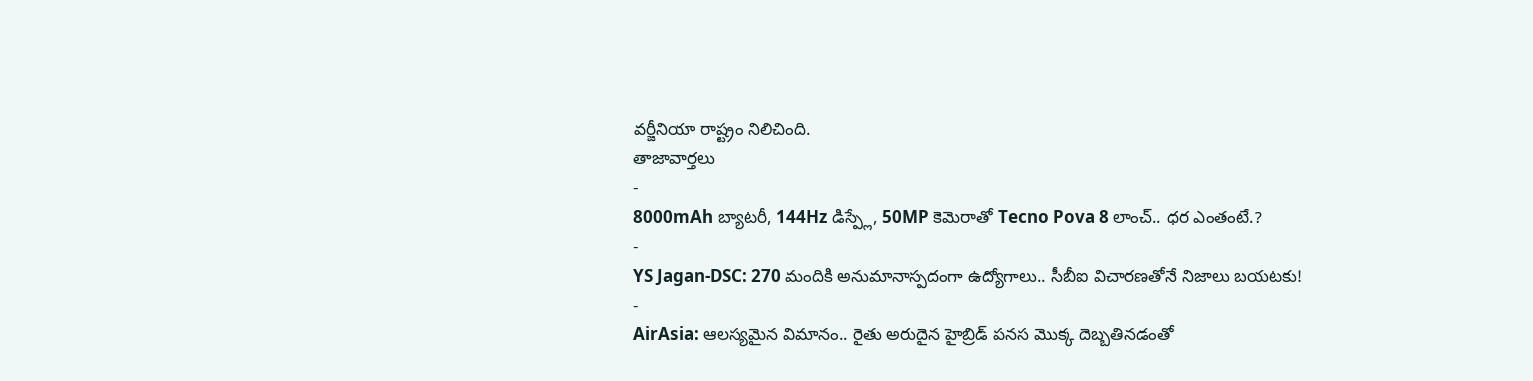వర్జీనియా రాష్ట్రం నిలిచింది.
తాజావార్తలు
-
8000mAh బ్యాటరీ, 144Hz డిస్ప్లే, 50MP కెమెరాతో Tecno Pova 8 లాంచ్.. ధర ఎంతంటే.?
-
YS Jagan-DSC: 270 మందికి అనుమానాస్పదంగా ఉద్యోగాలు.. సీబీఐ విచారణతోనే నిజాలు బయటకు!
-
AirAsia: ఆలస్యమైన విమానం.. రైతు అరుదైన హైబ్రిడ్ పనస మొక్క దెబ్బతినడంతో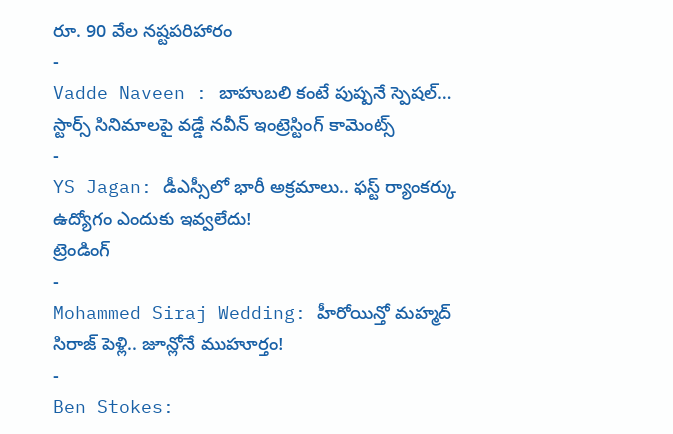రూ. 90 వేల నష్టపరిహారం
-
Vadde Naveen : బాహుబలి కంటే పుష్పనే స్పెషల్… స్టార్స్ సినిమాలపై వడ్డే నవీన్ ఇంట్రెస్టింగ్ కామెంట్స్
-
YS Jagan: డీఎస్సీలో భారీ అక్రమాలు.. ఫస్ట్ ర్యాంకర్కు ఉద్యోగం ఎందుకు ఇవ్వలేదు!
ట్రెండింగ్
-
Mohammed Siraj Wedding: హీరోయిన్తో మహ్మద్ సిరాజ్ పెళ్లి.. జూన్లోనే ముహూర్తం!
-
Ben Stokes: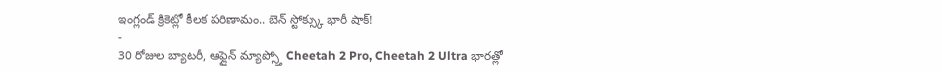ఇంగ్లండ్ క్రికెట్లో కీలక పరిణామం.. బెన్ స్టోక్స్కు భారీ షాక్!
-
30 రోజుల బ్యాటరీ, ఆఫ్లైన్ మ్యాప్స్తో Cheetah 2 Pro, Cheetah 2 Ultra భారత్లో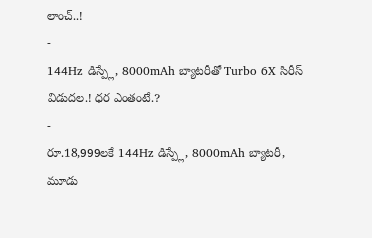లాంచ్..!
-
144Hz డిస్ప్లే, 8000mAh బ్యాటరీతో Turbo 6X సిరీస్ విడుదల.! ధర ఎంతంటే.?
-
రూ.18,999లకే 144Hz డిస్ప్లే, 8000mAh బ్యాటరీ, మూడు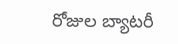రోజుల బ్యాటరీ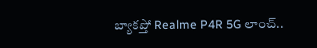బ్యాకప్తో Realme P4R 5G లాంచ్..